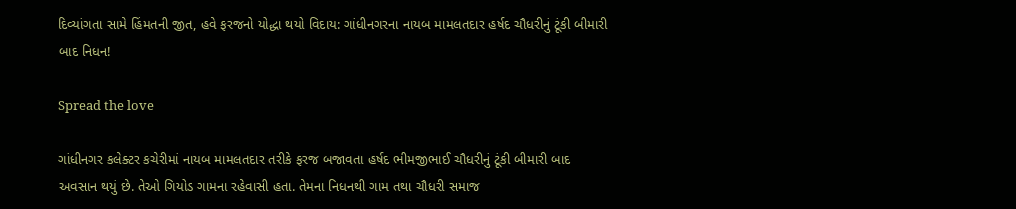દિવ્યાંગતા સામે હિંમતની જીત, હવે ફરજનો યોદ્ધા થયો વિદાય: ગાંધીનગરના નાયબ મામલતદાર હર્ષદ ચૌધરીનું ટૂંકી બીમારી બાદ નિધન!

Spread the love

ગાંધીનગર કલેક્ટર કચેરીમાં નાયબ મામલતદાર તરીકે ફરજ બજાવતા હર્ષદ ભીમજીભાઈ ચૌધરીનું ટૂંકી બીમારી બાદ અવસાન થયું છે. તેઓ ગિયોડ ગામના રહેવાસી હતા. તેમના નિધનથી ગામ તથા ચૌધરી સમાજ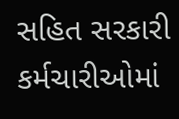સહિત સરકારી કર્મચારીઓમાં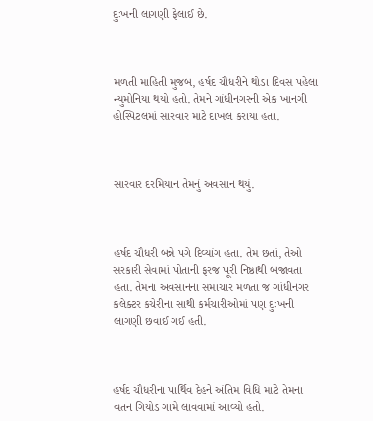દુઃખની લાગણી ફેલાઈ છે.



મળતી માહિતી મુજબ, હર્ષદ ચૌધરીને થોડા દિવસ પહેલા ન્યુમોનિયા થયો હતો. તેમને ગાંધીનગરની એક ખાનગી હોસ્પિટલમાં સારવાર માટે દાખલ કરાયા હતા.



સારવાર દરમિયાન તેમનું અવસાન થયું.



હર્ષદ ચૌધરી બન્ને પગે દિવ્યાંગ હતા. તેમ છતાં, તેઓ સરકારી સેવામાં પોતાની ફરજ પૂરી નિષ્ઠાથી બજાવતા હતા. તેમના અવસાનના સમાચાર મળતા જ ગાંધીનગર કલેક્ટર કચેરીના સાથી કર્મચારીઓમાં પણ દુઃખની લાગણી છવાઈ ગઈ હતી.



હર્ષદ ચૌધરીના પાર્થિવ દેહને અંતિમ વિધિ માટે તેમના વતન ગિયોડ ગામે લાવવામાં આવ્યો હતો.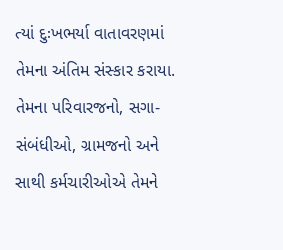ત્યાં દુઃખભર્યા વાતાવરણમાં તેમના અંતિમ સંસ્કાર કરાયા. તેમના પરિવારજનો, સગા-સંબંધીઓ, ગ્રામજનો અને સાથી કર્મચારીઓએ તેમને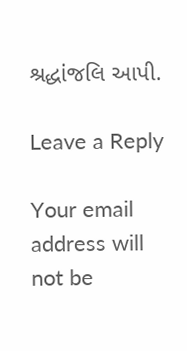શ્રદ્ધાંજલિ આપી.

Leave a Reply

Your email address will not be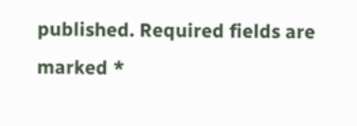published. Required fields are marked *